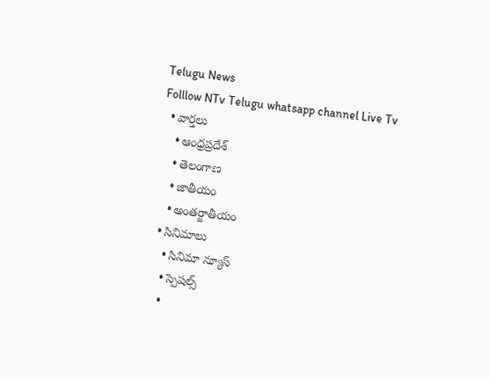Telugu News
Folllow NTv Telugu whatsapp channel Live Tv
  • వార్తలు
    • ఆంధ్రప్రదేశ్
    • తెలంగాణ
    • జాతీయం
    • అంతర్జాతీయం
  • సినిమాలు
    • సినిమా న్యూస్
    • స్పెషల్స్
    •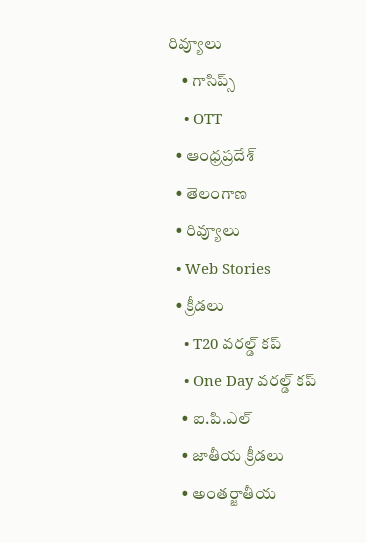రివ్యూలు
    • గాసిప్స్
    • OTT
  • ఆంధ్రప్రదేశ్
  • తెలంగాణ
  • రివ్యూలు
  • Web Stories
  • క్రీడలు
    • T20 వరల్డ్ కప్
    • One Day వరల్డ్ కప్
    • ఐ.పి.ఎల్
    • జాతీయ క్రీడలు
    • అంతర్జాతీయ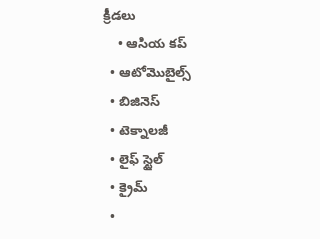క్రీడలు
    • ఆసియ కప్
  • ఆటోమొబైల్స్
  • బిజినెస్‌
  • టెక్నాలజీ
  • లైఫ్ స్టైల్
  • క్రైమ్
  •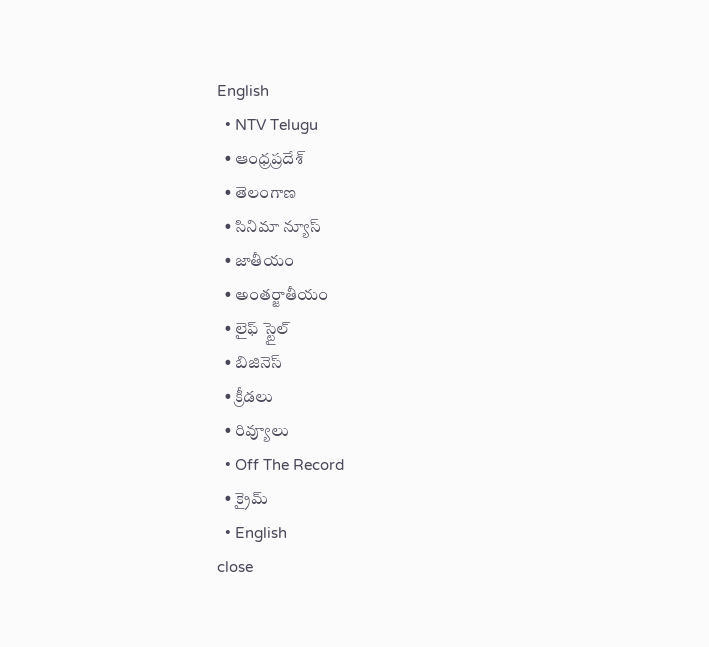English
  • NTV Telugu
  • ఆంధ్రప్రదేశ్
  • తెలంగాణ
  • సినిమా న్యూస్
  • జాతీయం
  • అంతర్జాతీయం
  • లైఫ్ స్టైల్
  • బిజినెస్‌
  • క్రీడలు
  • రివ్యూలు
  • Off The Record
  • క్రైమ్
  • English
close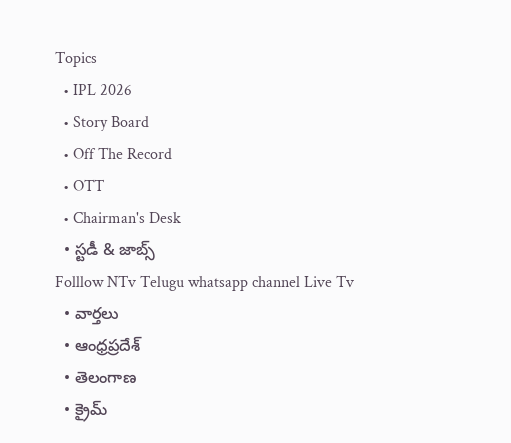Topics
  • IPL 2026
  • Story Board
  • Off The Record
  • OTT
  • Chairman's Desk
  • స్టడీ & జాబ్స్
Folllow NTv Telugu whatsapp channel Live Tv
  • వార్తలు
  • ఆంధ్రప్రదేశ్
  • తెలంగాణ
  • క్రైమ్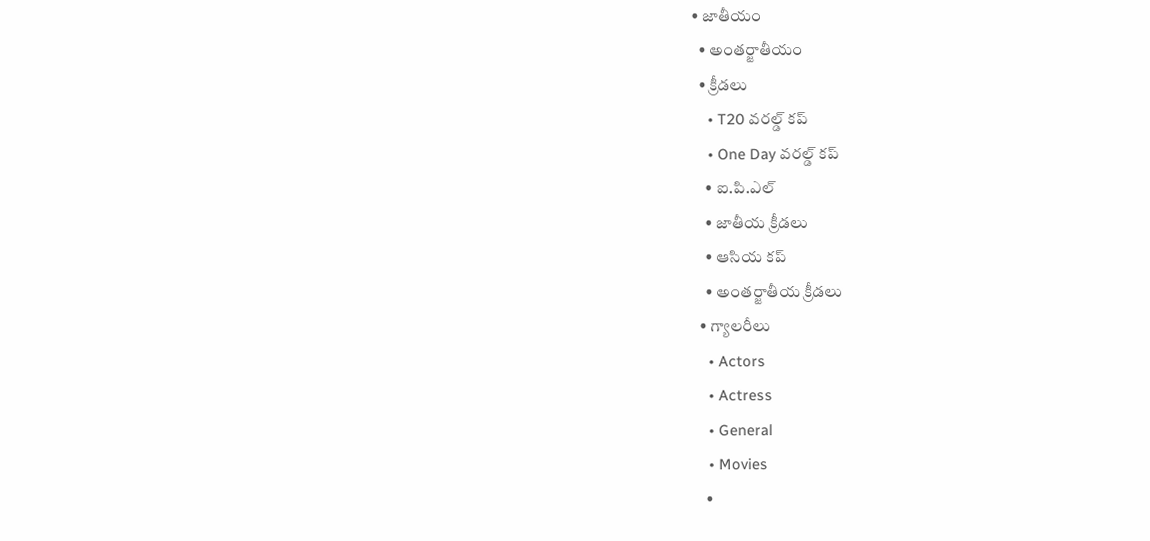• జాతీయం
  • అంతర్జాతీయం
  • క్రీడలు
    • T20 వరల్డ్ కప్
    • One Day వరల్డ్ కప్
    • ఐ.పి.ఎల్
    • జాతీయ క్రీడలు
    • ఆసియ కప్
    • అంతర్జాతీయ క్రీడలు
  • గ్యాలరీలు
    • Actors
    • Actress
    • General
    • Movies
    •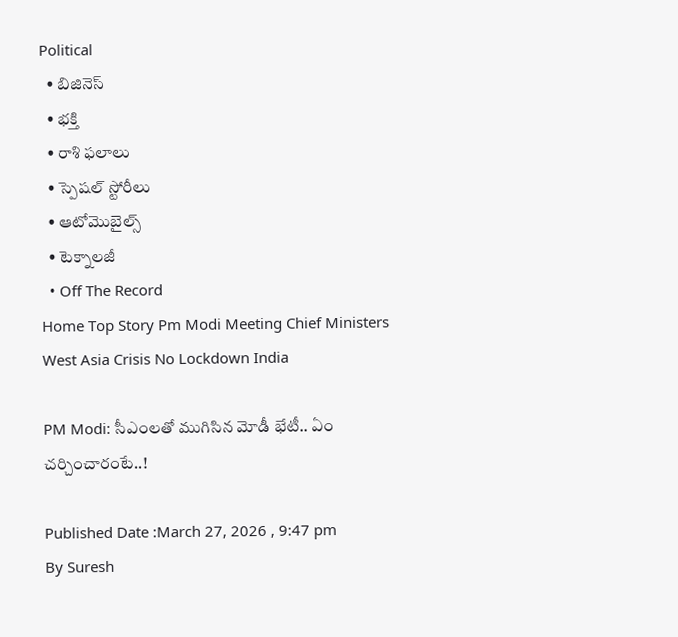Political
  • బిజినెస్‌
  • భక్తి
  • రాశి ఫలాలు
  • స్పెషల్‌ స్టోరీలు
  • ఆటోమొబైల్స్
  • టెక్నాలజీ
  • Off The Record
Home Top Story Pm Modi Meeting Chief Ministers West Asia Crisis No Lockdown India

PM Modi: సీఎంలతో ముగిసిన మోడీ భేటీ.. ఏం చర్చించారంటే..!

Published Date :March 27, 2026 , 9:47 pm
By Suresh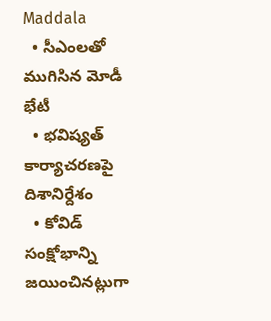Maddala
  • సీఎంలతో ముగిసిన మోడీ భేటీ
  • భవిష్యత్ కార్యాచరణపై దిశానిర్దేశం
  • కోవిడ్ సంక్షోభాన్ని జయించినట్లుగా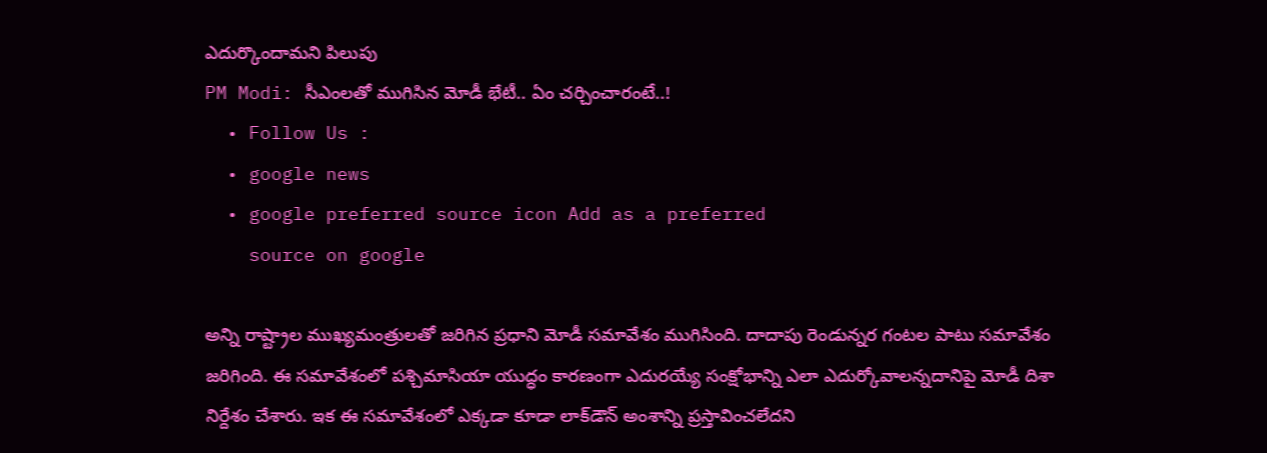ఎదుర్కొందామని పిలుపు
PM Modi: సీఎంలతో ముగిసిన మోడీ భేటీ.. ఏం చర్చించారంటే..!
  • Follow Us :
  • google news
  • google preferred source icon Add as a preferred
    source on google

అన్ని రాష్ట్రాల ముఖ్యమంత్రులతో జరిగిన ప్రధాని మోడీ సమావేశం ముగిసింది. దాదాపు రెండున్నర గంటల పాటు సమావేశం జరిగింది. ఈ సమావేశంలో పశ్చిమాసియా యుద్ధం కారణంగా ఎదురయ్యే సంక్షోభాన్ని ఎలా ఎదుర్కోవాలన్నదానిపై మోడీ దిశా నిర్దేశం చేశారు. ఇక ఈ సమావేశంలో ఎక్కడా కూడా లాక్‌డౌన్ అంశాన్ని ప్రస్తావించలేదని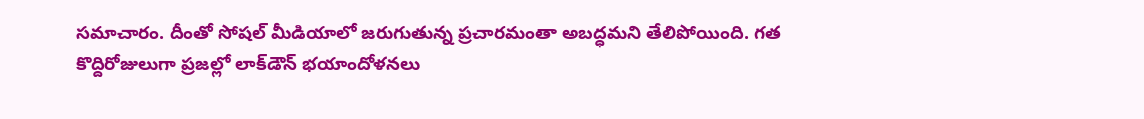సమాచారం. దీంతో సోషల్ మీడియాలో జరుగుతున్న ప్రచారమంతా అబద్ధమని తేలిపోయింది. గత కొద్దిరోజులుగా ప్రజల్లో లాక్‌డౌన్ భయాందోళనలు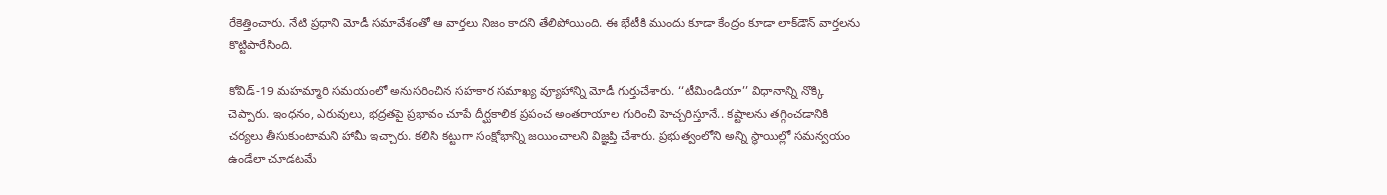రేకెత్తించారు. నేటి ప్రధాని మోడీ సమావేశంతో ఆ వార్తలు నిజం కాదని తేలిపోయింది. ఈ భేటీకి ముందు కూడా కేంద్రం కూడా లాక్‌డౌన్ వార్తలను కొట్టిపారేసింది.

కోవిడ్-19 మహమ్మారి సమయంలో అనుసరించిన సహకార సమాఖ్య వ్యూహాన్ని మోడీ గుర్తుచేశారు. ‘‘టీమిండియా’’ విధానాన్ని నొక్కి చెప్పారు. ఇంధనం, ఎరువులు, భద్రతపై ప్రభావం చూపే దీర్ఘకాలిక ప్రపంచ అంతరాయాల గురించి హెచ్చరిస్తూనే.. కష్టాలను తగ్గించడానికి చర్యలు తీసుకుంటామని హామీ ఇచ్చారు. కలిసి కట్టుగా సంక్షోభాన్ని జయించాలని విజ్ఞప్తి చేశారు. ప్రభుత్వంలోని అన్ని స్థాయిల్లో సమన్వయం ఉండేలా చూడటమే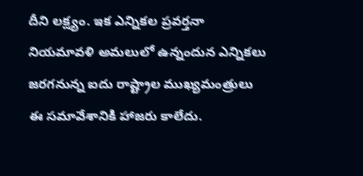దీని లక్ష్యం. ఇక ఎన్నికల ప్రవర్తనా నియమావళి అమలులో ఉన్నందున ఎన్నికలు జరగనున్న ఐదు రాష్ట్రాల ముఖ్యమంత్రులు ఈ సమావేశానికి హాజరు కాలేదు.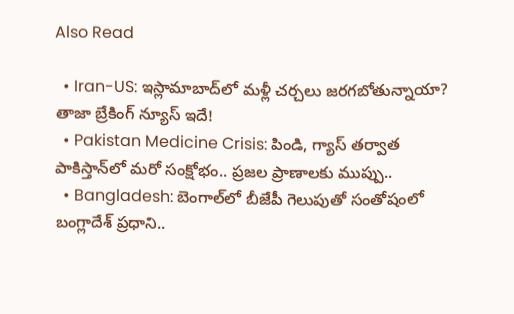Also Read

  • Iran-US: ఇస్లామాబాద్‌లో మళ్లీ చర్చలు జరగబోతున్నాయా? తాజా బ్రేకింగ్ న్యూస్ ఇదే!
  • Pakistan Medicine Crisis: పిండి, గ్యాస్ తర్వాత పాకిస్తాన్‌లో మరో సంక్షోభం.. ప్రజల ప్రాణాలకు ముప్పు..
  • Bangladesh: బెంగాల్‌లో బీజేపీ గెలుపుతో సంతోషంలో బంగ్లాదేశ్ ప్రధాని..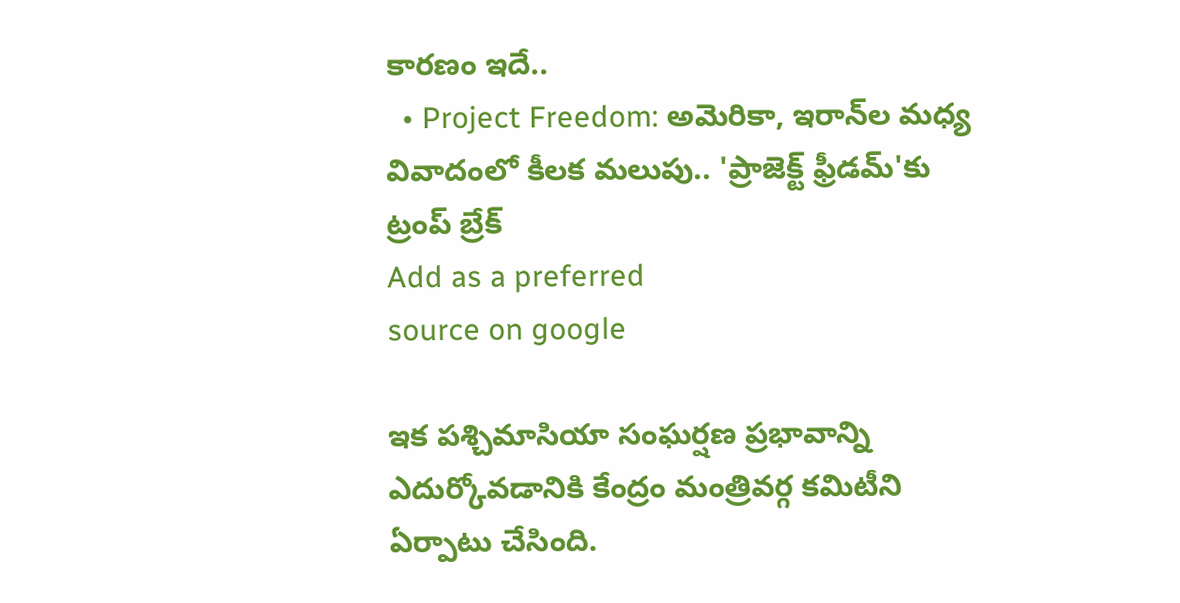కారణం ఇదే..
  • Project Freedom: అమెరికా, ఇరాన్‌ల మధ్య వివాదంలో కీలక మలుపు.. 'ప్రాజెక్ట్ ఫ్రీడమ్'కు ట్రంప్ బ్రేక్
Add as a preferred
source on google

ఇక పశ్చిమాసియా సంఘర్షణ ప్రభావాన్ని ఎదుర్కోవడానికి కేంద్రం మంత్రివర్గ కమిటీని ఏర్పాటు చేసింది.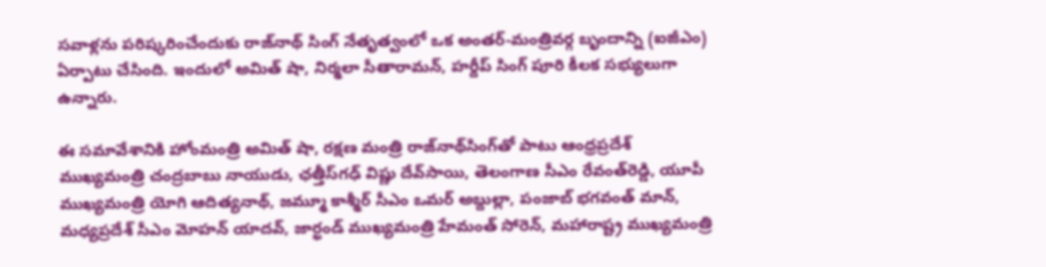సవాళ్లను పరిష్కరించేందుకు రాజ్‌నాథ్ సింగ్ నేతృత్వంలో ఒక అంతర్-మంత్రివర్గ బృందాన్ని (ఐజీఎం) ఏర్పాటు చేసింది. ఇందులో అమిత్ షా, నిర్మలా సీతారామన్, హర్దీప్ సింగ్ పూరి కీలక సభ్యులుగా ఉన్నారు.

ఈ సమావేశానికి హోంమంత్రి అమిత్‌ షా, రక్షణ మంత్రి రాజ్‌నాథ్‌సింగ్‌తో పాటు ఆంధ్రప్రదేశ్‌ ముఖ్యమంత్రి చంద్రబాబు నాయుడు, ఛత్తీస్‌గఢ్‌ విష్ణు దేవ్‌సాయి, తెలంగాణ సీఎం రేవంత్‌రెడ్డి, యూపీ ముఖ్యమంత్రి యోగి ఆదిత్యనాథ్‌, జమ్మూ కాశ్మీర్‌ సీఎం ఒమర్‌ అబ్దుల్లా, పంజాబ్‌ భగవంత్‌ మాన్‌, మధ్యప్రదేశ్‌ సీఎం మోహన్‌ యాదవ్‌, జార్ఖండ్‌ ముఖ్యమంత్రి హేమంత్‌ సోరెన్‌, మహారాష్ట్ర ముఖ్యమంత్రి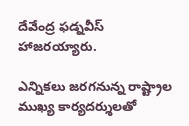దేవేంద్ర ఫడ్నవీస్ హాజరయ్యారు.

ఎన్నికలు జరగనున్న రాష్ట్రాల ముఖ్య కార్యదర్శులతో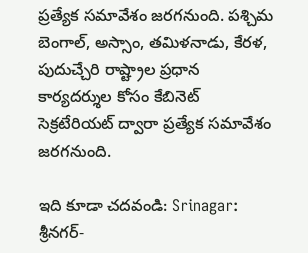ప్రత్యేక సమావేశం జరగనుంది. పశ్చిమ బెంగాల్, అస్సాం, తమిళనాడు, కేరళ, పుదుచ్చేరి రాష్ట్రాల ప్రధాన కార్యదర్శుల కోసం కేబినెట్ సెక్రటేరియట్ ద్వారా ప్రత్యేక సమావేశం జరగనుంది.

ఇది కూడా చదవండి: Srinagar: శ్రీనగర్-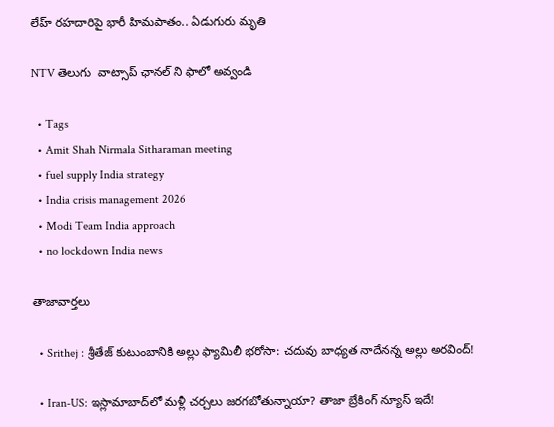లేహ్ రహదారిపై భారీ హిమపాతం.. ఏడుగురు మృతి

NTV తెలుగు  వాట్సాప్ ఛానల్ ని ఫాలో అవ్వండి

  • Tags
  • Amit Shah Nirmala Sitharaman meeting
  • fuel supply India strategy
  • India crisis management 2026
  • Modi Team India approach
  • no lockdown India news

తాజావార్తలు

  • Srithej : శ్రీతేజ్ కుటుంబానికి అల్లు ఫ్యామిలీ భరోసా: చదువు బాధ్యత నాదేనన్న అల్లు అరవింద్!

  • Iran-US: ఇస్లామాబాద్‌లో మళ్లీ చర్చలు జరగబోతున్నాయా? తాజా బ్రేకింగ్ న్యూస్ ఇదే!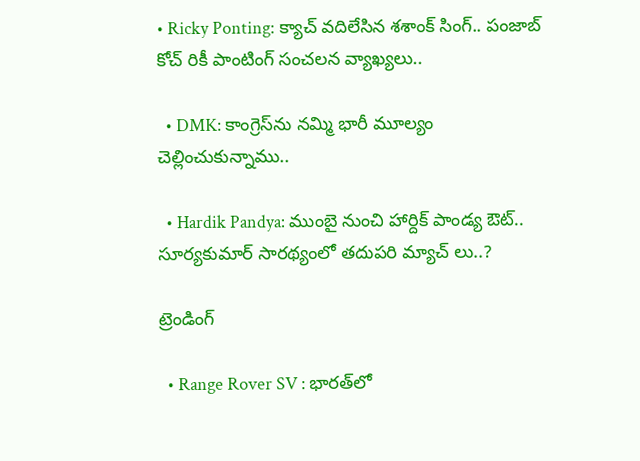• Ricky Ponting: క్యాచ్ వదిలేసిన శశాంక్ సింగ్.. పంజాబ్ కోచ్ రికీ పాంటింగ్ సంచలన వ్యాఖ్యలు..

  • DMK: కాంగ్రెస్‌ను నమ్మి భారీ మూల్యం చెల్లించుకున్నాము..

  • Hardik Pandya: ముంబై నుంచి హార్దిక్ పాండ్య ఔట్.. సూర్యకుమార్ సారథ్యంలో తదుపరి మ్యాచ్ లు..?

ట్రెండింగ్‌

  • Range Rover SV : భారత్‌లో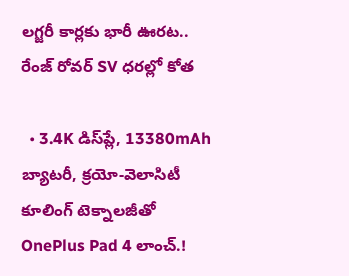లగ్జరీ కార్లకు భారీ ఊరట.. రేంజ్ రోవర్ SV ధరల్లో కోత

  • 3.4K డిస్‌ప్లే, 13380mAh బ్యాటరీ, క్రయో-వెలాసిటీ కూలింగ్ టెక్నాలజీతో OnePlus Pad 4 లాంచ్.!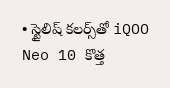• స్టైలిష్ కలర్స్‌తో iQOO Neo 10 కొత్త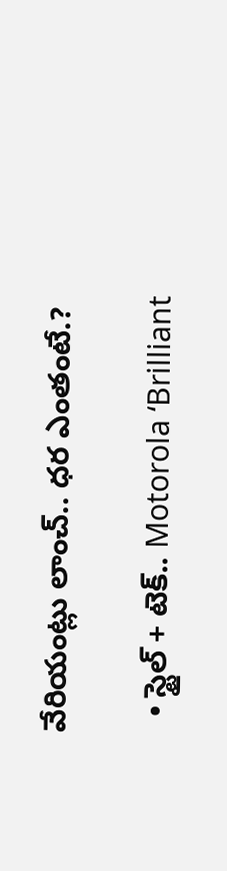వేరియంట్లు లాంచ్.. ధర ఎంతంటే.?

  • స్టైల్ + టెక్.. Motorola ‘Brilliant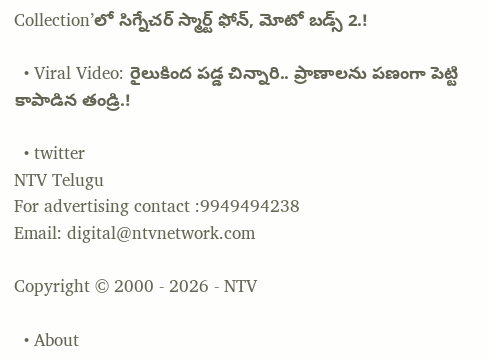Collection’లో సిగ్నేచర్ స్మార్ట్ ఫోన్, మోటో బడ్స్ 2.!

  • Viral Video: రైలుకింద పడ్డ చిన్నారి.. ప్రాణాలను పణంగా పెట్టి కాపాడిన తండ్రి.!

  • twitter
NTV Telugu
For advertising contact :9949494238
Email: digital@ntvnetwork.com

Copyright © 2000 - 2026 - NTV

  • About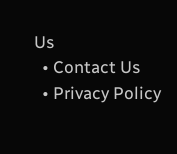Us
  • Contact Us
  • Privacy Policy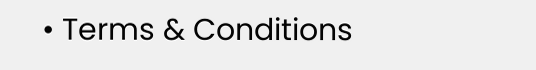• Terms & Conditions